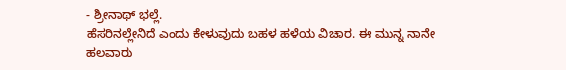- ಶ್ರೀನಾಥ್ ಭಲ್ಲೆ.
ಹೆಸರಿನಲ್ಲೇನಿದೆ ಎಂದು ಕೇಳುವುದು ಬಹಳ ಹಳೆಯ ವಿಚಾರ. ಈ ಮುನ್ನ ನಾನೇ ಹಲವಾರು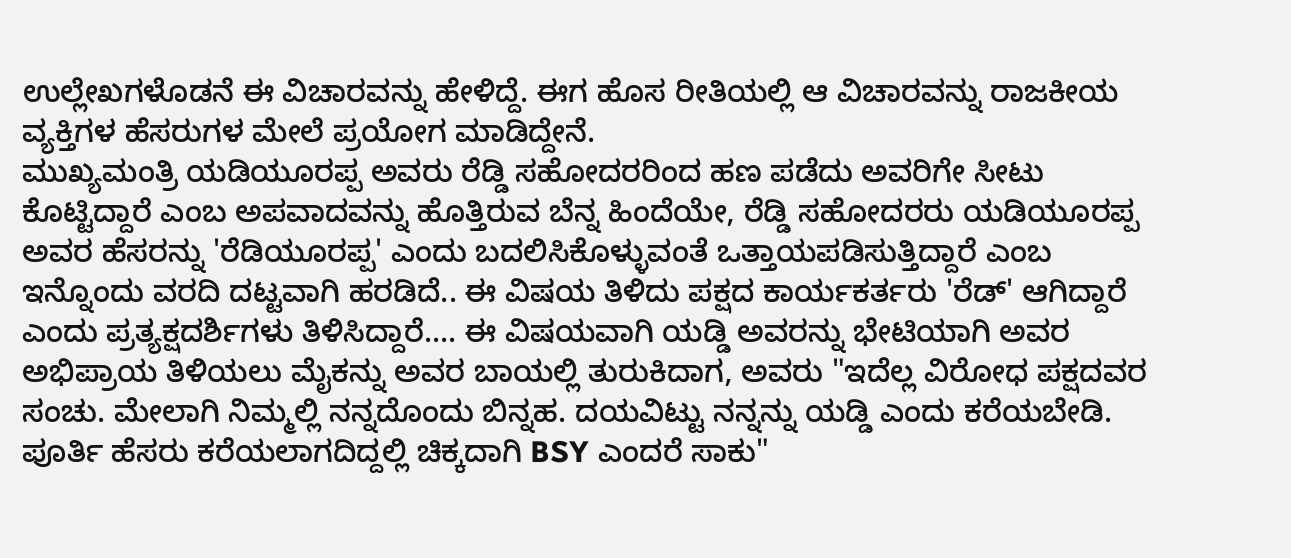ಉಲ್ಲೇಖಗಳೊಡನೆ ಈ ವಿಚಾರವನ್ನು ಹೇಳಿದ್ದೆ. ಈಗ ಹೊಸ ರೀತಿಯಲ್ಲಿ ಆ ವಿಚಾರವನ್ನು ರಾಜಕೀಯ ವ್ಯಕ್ತಿಗಳ ಹೆಸರುಗಳ ಮೇಲೆ ಪ್ರಯೋಗ ಮಾಡಿದ್ದೇನೆ.
ಮುಖ್ಯಮಂತ್ರಿ ಯಡಿಯೂರಪ್ಪ ಅವರು ರೆಡ್ಡಿ ಸಹೋದರರಿಂದ ಹಣ ಪಡೆದು ಅವರಿಗೇ ಸೀಟು ಕೊಟ್ಟಿದ್ದಾರೆ ಎಂಬ ಅಪವಾದವನ್ನು ಹೊತ್ತಿರುವ ಬೆನ್ನ ಹಿಂದೆಯೇ, ರೆಡ್ಡಿ ಸಹೋದರರು ಯಡಿಯೂರಪ್ಪ ಅವರ ಹೆಸರನ್ನು 'ರೆಡಿಯೂರಪ್ಪ' ಎಂದು ಬದಲಿಸಿಕೊಳ್ಳುವಂತೆ ಒತ್ತಾಯಪಡಿಸುತ್ತಿದ್ದಾರೆ ಎಂಬ ಇನ್ನೊಂದು ವರದಿ ದಟ್ಟವಾಗಿ ಹರಡಿದೆ.. ಈ ವಿಷಯ ತಿಳಿದು ಪಕ್ಷದ ಕಾರ್ಯಕರ್ತರು 'ರೆಡ್' ಆಗಿದ್ದಾರೆ ಎಂದು ಪ್ರತ್ಯಕ್ಷದರ್ಶಿಗಳು ತಿಳಿಸಿದ್ದಾರೆ.... ಈ ವಿಷಯವಾಗಿ ಯಡ್ಡಿ ಅವರನ್ನು ಭೇಟಿಯಾಗಿ ಅವರ ಅಭಿಪ್ರಾಯ ತಿಳಿಯಲು ಮೈಕನ್ನು ಅವರ ಬಾಯಲ್ಲಿ ತುರುಕಿದಾಗ, ಅವರು "ಇದೆಲ್ಲ ವಿರೋಧ ಪಕ್ಷದವರ ಸಂಚು. ಮೇಲಾಗಿ ನಿಮ್ಮಲ್ಲಿ ನನ್ನದೊಂದು ಬಿನ್ನಹ. ದಯವಿಟ್ಟು ನನ್ನನ್ನು ಯಡ್ಡಿ ಎಂದು ಕರೆಯಬೇಡಿ. ಪೂರ್ತಿ ಹೆಸರು ಕರೆಯಲಾಗದಿದ್ದಲ್ಲಿ ಚಿಕ್ಕದಾಗಿ BSY ಎಂದರೆ ಸಾಕು"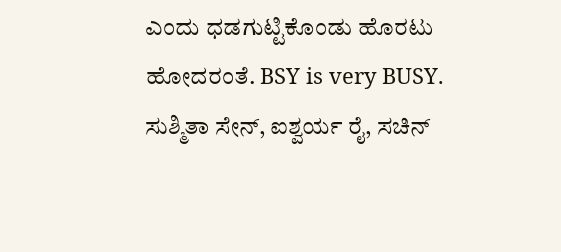ಎಂದು ಧಡಗುಟ್ಟಿಕೊಂಡು ಹೊರಟು ಹೋದರಂತೆ. BSY is very BUSY.
ಸುಶ್ಮಿತಾ ಸೇನ್, ಐಶ್ವರ್ಯ ರೈ, ಸಚಿನ್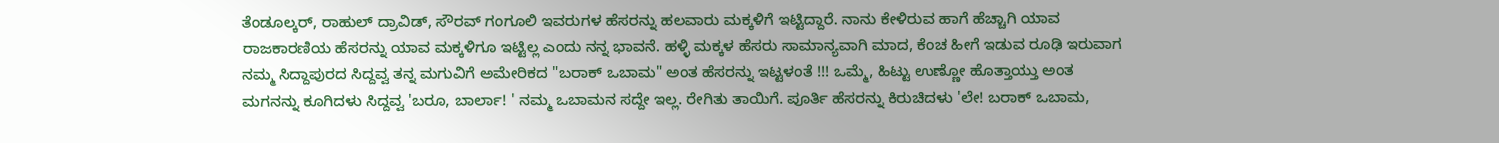ತೆಂಡೂಲ್ಕರ್, ರಾಹುಲ್ ದ್ರಾವಿಡ್, ಸೌರವ್ ಗಂಗೂಲಿ ಇವರುಗಳ ಹೆಸರನ್ನು ಹಲವಾರು ಮಕ್ಕಳಿಗೆ ಇಟ್ಟಿದ್ದಾರೆ. ನಾನು ಕೇಳಿರುವ ಹಾಗೆ ಹೆಚ್ಚಾಗಿ ಯಾವ ರಾಜಕಾರಣಿಯ ಹೆಸರನ್ನು ಯಾವ ಮಕ್ಕಳಿಗೂ ಇಟ್ಟಿಲ್ಲ ಎಂದು ನನ್ನ ಭಾವನೆ. ಹಳ್ಳಿ ಮಕ್ಕಳ ಹೆಸರು ಸಾಮಾನ್ಯವಾಗಿ ಮಾದ, ಕೆಂಚ ಹೀಗೆ ಇಡುವ ರೂಢಿ ಇರುವಾಗ ನಮ್ಮ ಸಿದ್ದಾಪುರದ ಸಿದ್ದವ್ವ ತನ್ನ ಮಗುವಿಗೆ ಅಮೇರಿಕದ "ಬರಾಕ್ ಒಬಾಮ" ಅಂತ ಹೆಸರನ್ನು ಇಟ್ಟಳಂತೆ !!! ಒಮ್ಮೆ, ಹಿಟ್ಟು ಉಣ್ಣೋ ಹೊತ್ತಾಯ್ತು ಅಂತ ಮಗನನ್ನು ಕೂಗಿದಳು ಸಿದ್ದವ್ವ 'ಬರೂ, ಬಾರ್ಲಾ! ' ನಮ್ಮ ಒಬಾಮನ ಸದ್ದೇ ಇಲ್ಲ. ರೇಗಿತು ತಾಯಿಗೆ. ಪೂರ್ತಿ ಹೆಸರನ್ನು ಕಿರುಚಿದಳು 'ಲೇ! ಬರಾಕ್ ಒಬಾಮ,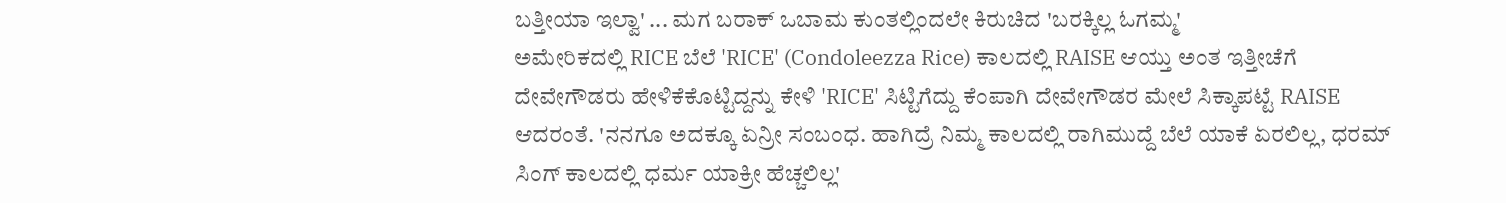ಬತ್ತೀಯಾ ಇಲ್ವಾ' ... ಮಗ ಬರಾಕ್ ಒಬಾಮ ಕುಂತಲ್ಲಿಂದಲೇ ಕಿರುಚಿದ 'ಬರಕ್ಕಿಲ್ಲ ಓಗಮ್ಮ'
ಅಮೇರಿಕದಲ್ಲಿ RICE ಬೆಲೆ 'RICE' (Condoleezza Rice) ಕಾಲದಲ್ಲಿ RAISE ಆಯ್ತು ಅಂತ ಇತ್ತೀಚೆಗೆ ದೇವೇಗೌಡರು ಹೇಳಿಕೆಕೊಟ್ಟಿದ್ದನ್ನು ಕೇಳಿ 'RICE' ಸಿಟ್ಟಿಗೆದ್ದು ಕೆಂಪಾಗಿ ದೇವೇಗೌಡರ ಮೇಲೆ ಸಿಕ್ಕಾಪಟ್ಟೆ RAISE ಆದರಂತೆ. 'ನನಗೂ ಅದಕ್ಕೂ ಏನ್ರೀ ಸಂಬಂಧ. ಹಾಗಿದ್ರೆ ನಿಮ್ಮ ಕಾಲದಲ್ಲಿ ರಾಗಿಮುದ್ದೆ ಬೆಲೆ ಯಾಕೆ ಏರಲಿಲ್ಲ, ಧರಮ್ ಸಿಂಗ್ ಕಾಲದಲ್ಲಿ ಧರ್ಮ ಯಾಕ್ರೀ ಹೆಚ್ಚಲಿಲ್ಲ'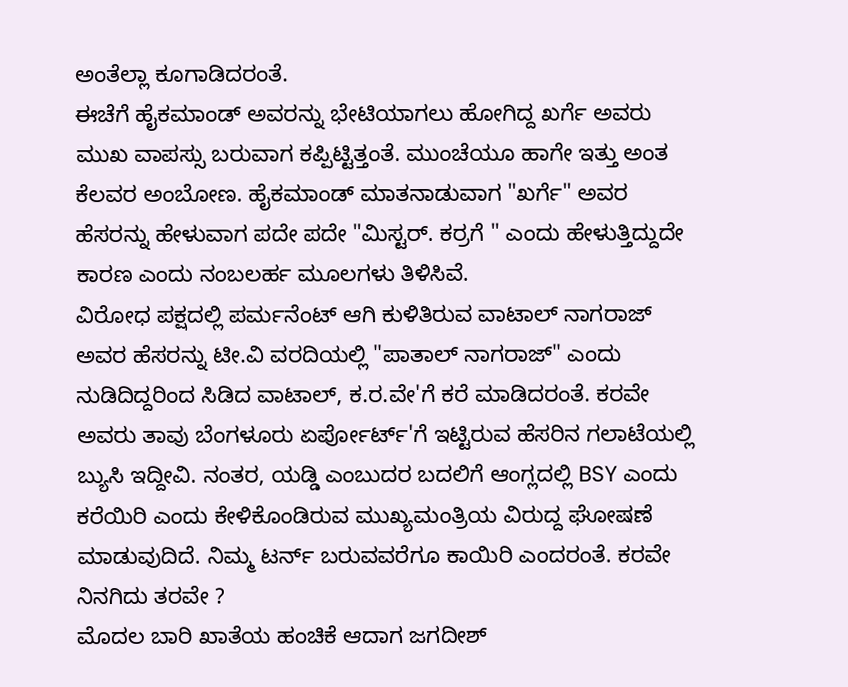ಅಂತೆಲ್ಲಾ ಕೂಗಾಡಿದರಂತೆ.
ಈಚೆಗೆ ಹೈಕಮಾಂಡ್ ಅವರನ್ನು ಭೇಟಿಯಾಗಲು ಹೋಗಿದ್ದ ಖರ್ಗೆ ಅವರು ಮುಖ ವಾಪಸ್ಸು ಬರುವಾಗ ಕಪ್ಪಿಟ್ಟಿತ್ತಂತೆ. ಮುಂಚೆಯೂ ಹಾಗೇ ಇತ್ತು ಅಂತ ಕೆಲವರ ಅಂಬೋಣ. ಹೈಕಮಾಂಡ್ ಮಾತನಾಡುವಾಗ "ಖರ್ಗೆ" ಅವರ ಹೆಸರನ್ನು ಹೇಳುವಾಗ ಪದೇ ಪದೇ "ಮಿಸ್ಟರ್. ಕರ್ರಗೆ " ಎಂದು ಹೇಳುತ್ತಿದ್ದುದೇ ಕಾರಣ ಎಂದು ನಂಬಲರ್ಹ ಮೂಲಗಳು ತಿಳಿಸಿವೆ.
ವಿರೋಧ ಪಕ್ಷದಲ್ಲಿ ಪರ್ಮನೆಂಟ್ ಆಗಿ ಕುಳಿತಿರುವ ವಾಟಾಲ್ ನಾಗರಾಜ್ ಅವರ ಹೆಸರನ್ನು ಟೀ.ವಿ ವರದಿಯಲ್ಲಿ "ಪಾತಾಲ್ ನಾಗರಾಜ್" ಎಂದು ನುಡಿದಿದ್ದರಿಂದ ಸಿಡಿದ ವಾಟಾಲ್, ಕ.ರ.ವೇ'ಗೆ ಕರೆ ಮಾಡಿದರಂತೆ. ಕರವೇ ಅವರು ತಾವು ಬೆಂಗಳೂರು ಏರ್ಪೋರ್ಟ್'ಗೆ ಇಟ್ಟಿರುವ ಹೆಸರಿನ ಗಲಾಟೆಯಲ್ಲಿ ಬ್ಯುಸಿ ಇದ್ದೀವಿ. ನಂತರ, ಯಡ್ಡಿ ಎಂಬುದರ ಬದಲಿಗೆ ಆಂಗ್ಲದಲ್ಲಿ BSY ಎಂದು ಕರೆಯಿರಿ ಎಂದು ಕೇಳಿಕೊಂಡಿರುವ ಮುಖ್ಯಮಂತ್ರಿಯ ವಿರುದ್ದ ಘೋಷಣೆ ಮಾಡುವುದಿದೆ. ನಿಮ್ಮ ಟರ್ನ್ ಬರುವವರೆಗೂ ಕಾಯಿರಿ ಎಂದರಂತೆ. ಕರವೇ ನಿನಗಿದು ತರವೇ ?
ಮೊದಲ ಬಾರಿ ಖಾತೆಯ ಹಂಚಿಕೆ ಆದಾಗ ಜಗದೀಶ್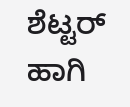ಶೆಟ್ಟರ್ ಹಾಗಿ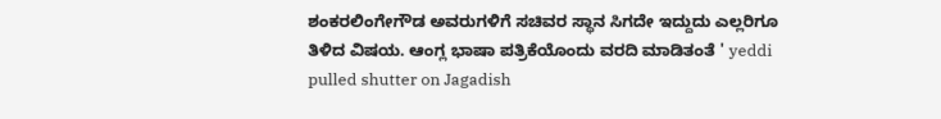ಶಂಕರಲಿಂಗೇಗೌಡ ಅವರುಗಳಿಗೆ ಸಚಿವರ ಸ್ಥಾನ ಸಿಗದೇ ಇದ್ದುದು ಎಲ್ಲರಿಗೂ ತಿಳಿದ ವಿಷಯ. ಆಂಗ್ಲ ಭಾಷಾ ಪತ್ರಿಕೆಯೊಂದು ವರದಿ ಮಾಡಿತಂತೆ ' yeddi pulled shutter on Jagadish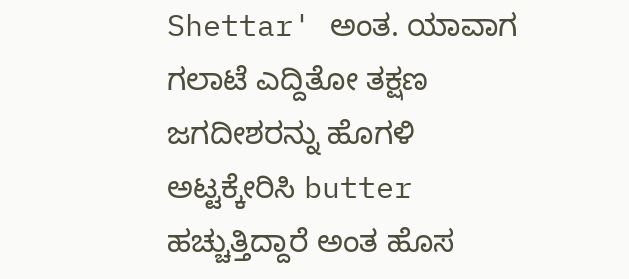Shettar' ಅಂತ. ಯಾವಾಗ ಗಲಾಟೆ ಎದ್ದಿತೋ ತಕ್ಷಣ ಜಗದೀಶರನ್ನು ಹೊಗಳಿ ಅಟ್ಟಕ್ಕೇರಿಸಿ butter ಹಚ್ಚುತ್ತಿದ್ದಾರೆ ಅಂತ ಹೊಸ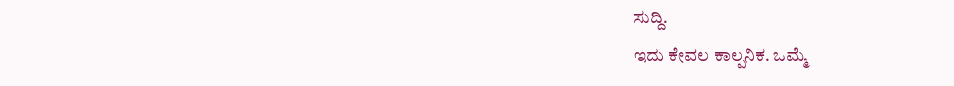ಸುದ್ದಿ.
ಇದು ಕೇವಲ ಕಾಲ್ಪನಿಕ. ಒಮ್ಮೆ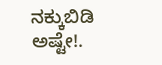ನಕ್ಕುಬಿಡಿ ಅಷ್ಟೇ!.